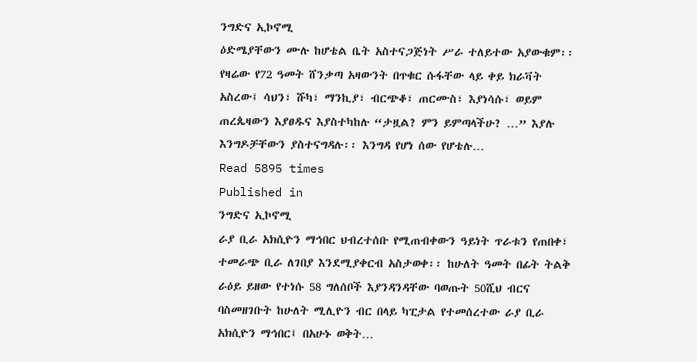ንግድና ኢኮኖሚ
ዕድሜያቸውን ሙሉ ከሆቴል ቤት አስተናጋጅነት ሥራ ተለይተው አያውቁም፡፡ የዛሬው የ72 ዓመት ሸንቃጣ አዛውንት በጥቁር ሱፋቸው ላይ ቀይ ክራቫት አስረው፤ ሳህን፣ ሹካ፣ ማንኪያ፣ ብርጭቆ፣ ጠርሙስ፣ እያነሳሱ፣ ወይም ጠረጴዛውን እያፀዱና እያስተካከሉ “ታዟል? ምን ይምጣላችሁ? …” እያሉ እንግዶቻቸውን ያስተናግዳሉ፡፡ እንግዳ የሆነ ሰው የሆቴሉ…
Read 5895 times
Published in
ንግድና ኢኮኖሚ
ራያ ቢራ አክሲዮን ማኅበር ህብረተሰቡ የሚጠብቀውን ዓይነት ጥራቱን የጠበቀ፣ ተመራጭ ቢራ ለገበያ እንደሚያቀርብ አስታወቀ፡፡ ከሁለት ዓመት በፊት ትልቅ ራዕይ ይዘው የተነሱ 58 ግለሰቦች እያንዳንዳቸው ባወጡት 50ሺህ ብርና ባስመዘገቡት ከሁለት ሚሊዮን ብር በላይ ካፒታል የተመሰረተው ራያ ቢራ አክሲዮን ማኅበር፤ በአሁኑ ወቅት…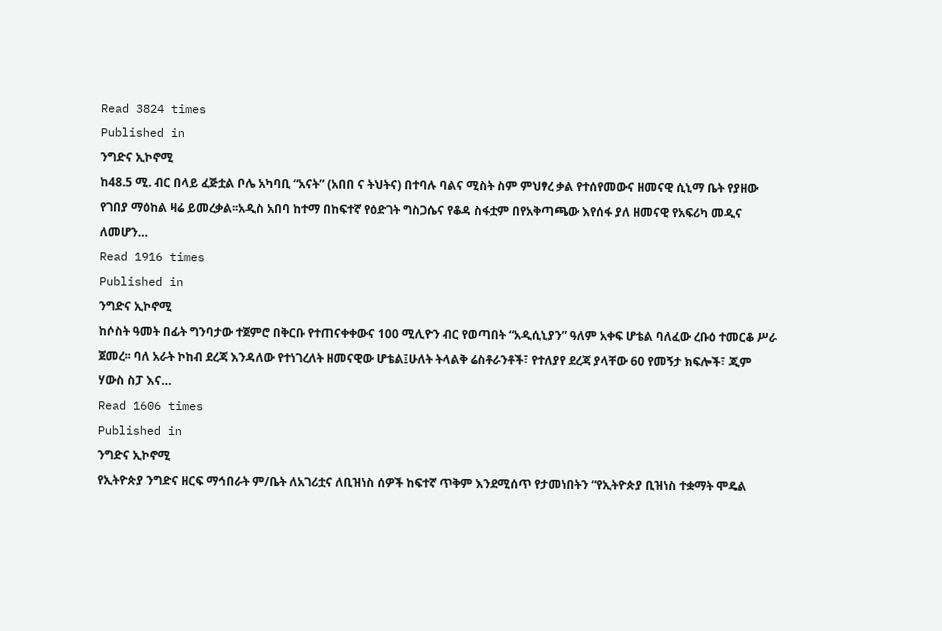Read 3824 times
Published in
ንግድና ኢኮኖሚ
ከ48.5 ሚ. ብር በላይ ፈጅቷል ቦሌ አካባቢ “አናት” (አበበ ና ትህትና) በተባሉ ባልና ሚስት ስም ምህፃረ ቃል የተሰየመውና ዘመናዊ ሲኒማ ቤት የያዘው የገበያ ማዕከል ዛሬ ይመረቃል፡፡አዲስ አበባ ከተማ በከፍተኛ የዕድገት ግስጋሴና የቆዳ ስፋቷም በየአቅጣጫው እየሰፋ ያለ ዘመናዊ የአፍሪካ መዲና ለመሆን…
Read 1916 times
Published in
ንግድና ኢኮኖሚ
ከሶስት ዓመት በፊት ግንባታው ተጀምሮ በቅርቡ የተጠናቀቀውና 100 ሚሊዮን ብር የወጣበት “አዲሲኒያን” ዓለም አቀፍ ሆቴል ባለፈው ረቡዕ ተመርቆ ሥራ ጀመረ፡፡ ባለ አራት ኮከብ ደረጃ እንዳለው የተነገረለት ዘመናዊው ሆቴል፤ሁለት ትላልቅ ሬስቶራንቶች፣ የተለያየ ደረጃ ያላቸው 60 የመኝታ ክፍሎች፣ ጂም ሃውስ ስፓ እና…
Read 1606 times
Published in
ንግድና ኢኮኖሚ
የኢትዮጵያ ንግድና ዘርፍ ማኅበራት ም/ቤት ለአገሪቷና ለቢዝነስ ሰዎች ከፍተኛ ጥቅም እንደሚሰጥ የታመነበትን “የኢትዮጵያ ቢዝነስ ተቋማት ሞዴል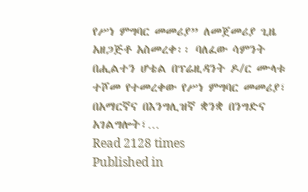የሥነ ምግባር መመሪያ” ለመጀመሪያ ጊዜ አዘጋጅቶ አስመረቀ፡፡ ባለፈው ሳምንት በሒልተን ሆቴል በፕሬዚዳንት ዶ/ር ሙላቱ ተሾመ የተመረቀው የሥነ ምግባር መመሪያ፣ በአማርኛና በእንግሊዝኛ ቋንቋ በንግድና አገልግሎት፣…
Read 2128 times
Published in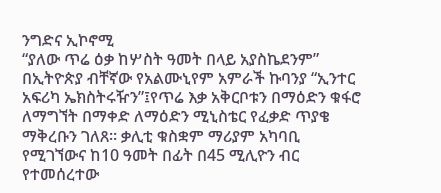ንግድና ኢኮኖሚ
“ያለው ጥሬ ዕቃ ከሦስት ዓመት በላይ አያስኬደንም” በኢትዮጵያ ብቸኛው የአልሙኒየም አምራች ኩባንያ “ኢንተር አፍሪካ ኤክስትሩዥን”፤የጥሬ እቃ አቅርቦቱን በማዕድን ቁፋሮ ለማግኘት በማቀድ ለማዕድን ሚኒስቴር የፈቃድ ጥያቄ ማቅረቡን ገለጸ፡፡ ቃሊቲ ቁስቋም ማሪያም አካባቢ የሚገኘውና ከ10 ዓመት በፊት በ45 ሚሊዮን ብር የተመሰረተው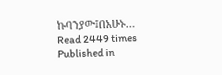ኩባንያው፤በአሁኑ…
Read 2449 times
Published in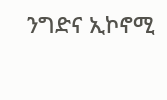ንግድና ኢኮኖሚ